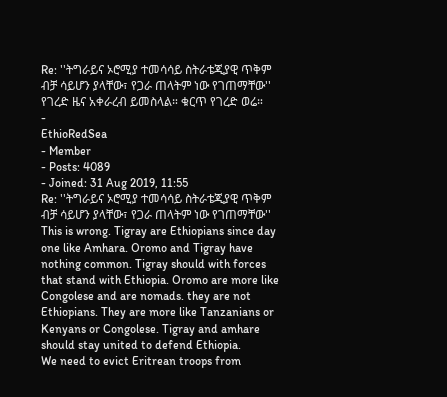Re: ''ትግራይና ኦሮሚያ ተመሳሳይ ስትራቴጂያዊ ጥቅም ብቻ ሳይሆን ያላቸው፣ የጋራ ጠላትም ነው የገጠማቸው''
የገረድ ዜና አቀራረብ ይመስላል። ቁርጥ የገረድ ወሬ።
-
EthioRedSea
- Member
- Posts: 4089
- Joined: 31 Aug 2019, 11:55
Re: ''ትግራይና ኦሮሚያ ተመሳሳይ ስትራቴጂያዊ ጥቅም ብቻ ሳይሆን ያላቸው፣ የጋራ ጠላትም ነው የገጠማቸው''
This is wrong. Tigray are Ethiopians since day one like Amhara. Oromo and Tigray have nothing common. Tigray should with forces that stand with Ethiopia. Oromo are more like Congolese and are nomads. they are not Ethiopians. They are more like Tanzanians or Kenyans or Congolese. Tigray and amhare should stay united to defend Ethiopia.
We need to evict Eritrean troops from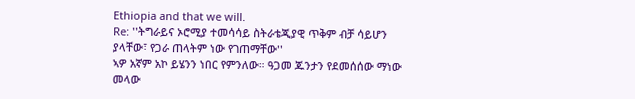Ethiopia and that we will.
Re: ''ትግራይና ኦሮሚያ ተመሳሳይ ስትራቴጂያዊ ጥቅም ብቻ ሳይሆን ያላቸው፣ የጋራ ጠላትም ነው የገጠማቸው''
ኣዎ አኛም አኮ ይሄንን ነበር የምንለው። ዓጋመ ጁንታን የደመሰሰው ማነው መላው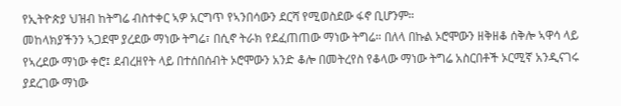የኢትዮጵያ ህዝብ ከትግሬ ብስተቀር ኣዎ አርግጥ የኣንበሳውን ደርሻ የሚወስደው ፋኖ ቢሆንም።
መከላክያችንን ኣጋደሞ ያረደው ማነው ትግሬ፣ በሲኖ ትራክ የደፈጠጠው ማነው ትግሬ። በለላ በኩል ኦሮሞውን ዘቅዘቆ ሰቅሎ ኣዋሳ ላይ የኣረደው ማነው ቀሮ፤ ደብረዘየት ላይ በተሰበሰብት ኦሮሞውን አንድ ቆሎ በመትረየስ የቆላው ማነው ትግሬ አስርበቶች ኦርሚኛ አንዲናገሩ ያደረገው ማነው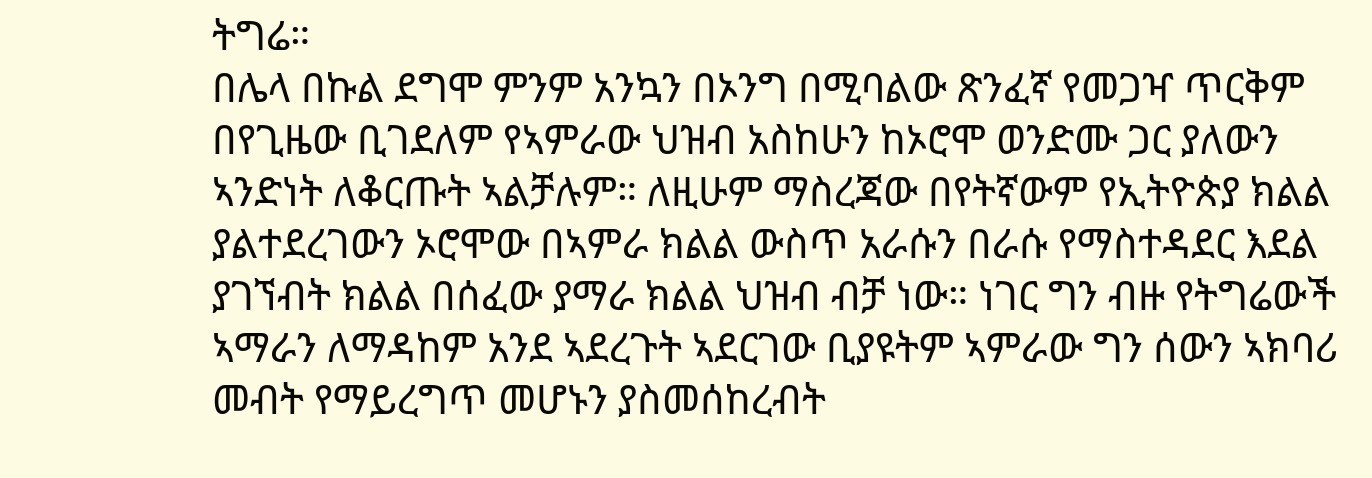ትግሬ።
በሌላ በኩል ደግሞ ምንም አንኳን በኦንግ በሚባልው ጽንፈኛ የመጋዣ ጥርቅም በየጊዜው ቢገደለም የኣምራው ህዝብ አስከሁን ከኦሮሞ ወንድሙ ጋር ያለውን ኣንድነት ለቆርጡት ኣልቻሉም። ለዚሁም ማስረጃው በየትኛውም የኢትዮጵያ ክልል ያልተደረገውን ኦሮሞው በኣምራ ክልል ውስጥ አራሱን በራሱ የማስተዳደር እደል ያገኘብት ክልል በሰፈው ያማራ ክልል ህዝብ ብቻ ነው። ነገር ግን ብዙ የትግሬውች ኣማራን ለማዳከም አንደ ኣደረጉት ኣደርገው ቢያዩትም ኣምራው ግን ሰውን ኣክባሪ መብት የማይረግጥ መሆኑን ያስመሰከረብት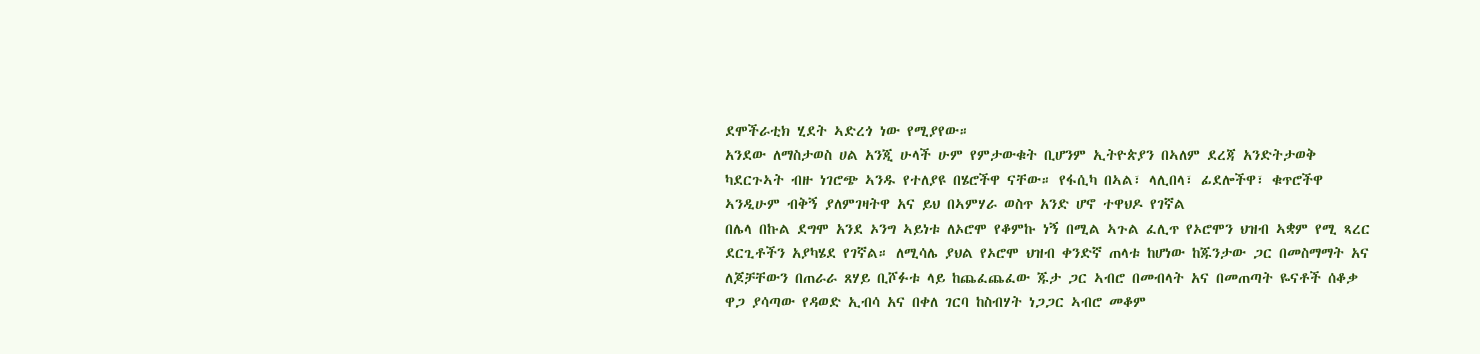ደሞችራቲክ ሂደት ኣድረጎ ነው የሚያየው።
አንደው ለማስታወስ ሀል አንጂ ሁላች ሁም የምታውቁት ቢሆንም ኢትዮጵያን በኣለም ደረጃ አንድትታወቅ ካደርጉኣት ብዙ ነገሮጭ ኣንዱ የተለያዩ በሄሮችዋ ናቸው። የፋሲካ በኣል፣ ላሊበላ፣ ፊደሎችዋ፣ ቁጥሮችዋ ኣንዲሁም ብቅኝ ያለምገዛትዋ አና ይህ በኣምሃራ ወስጥ አንድ ሆኖ ተዋህዶ የገኛል
በሌላ በኩል ደግሞ አንደ ኦንግ ኣይነቱ ለኦሮሞ የቆምኩ ነኝ በሚል ኣጉል ፈሊጥ የኦሮሞን ህዝብ ኣቋም የሚ ጻረር ደርጊቶችን አያካሄደ የገኛል። ለሚሳሌ ያህል የኦሮሞ ህዝብ ቀንድኛ ጠላቱ ከሆነው ከጁንታው ጋር በመስማማት አና ለጆቻቸውን በጠራራ ጸሃይ ቢሾፉቱ ላይ ከጨፈጨፈው ጁታ ጋር ኣብሮ በመብላት አና በመጠጣት ዬናቶች ሰቆቃ ዋጋ ያሳጣው የዳወድ ኢብሳ አና በቀለ ገርባ ከስብሃት ነጋጋር ኣብሮ መቆም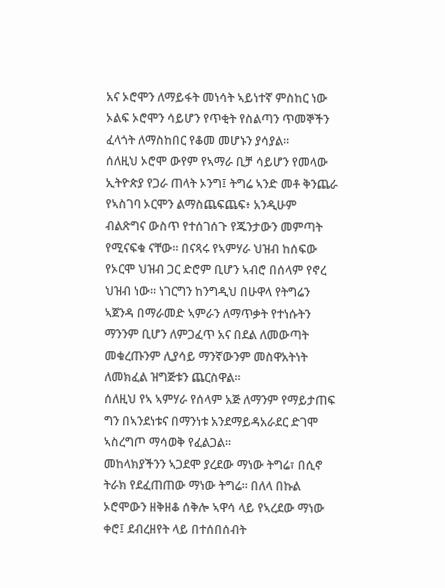አና ኦሮሞን ለማይፋት መነሳት ኣይነተኛ ምስከር ነው ኦልፍ ኦሮሞን ሳይሆን የጥቂት የስልጣን ጥመኞችን ፈላጎት ለማስከበር የቆመ መሆኑን ያሳያል።
ሰለዚህ ኦሮሞ ውየም የኣማራ ቢቻ ሳይሆን የመላው ኢትዮጵያ የጋራ ጠላት ኦንግ፤ ትግሬ ኣንድ መቶ ቅንጨራ የኣስገባ ኦርሞን ልማስጨፍጨፍ፥ አንዲሁም ብልጽግና ውስጥ የተሰገሰጉ የጁንታውን መምጣት የሚናፍቁ ናቸው። በናጻሩ የኣምሃራ ህዝብ ከሰፍው የኦርሞ ህዝብ ጋር ድሮም ቢሆን ኣብሮ በሰላም የኖረ ህዝብ ነው። ነገርግን ከንግዲህ በሁዋላ የትግሬን ኣጀንዳ በማራመድ ኣምራን ለማጥቃት የተነሱትን ማንንም ቢሆን ለምጋፈጥ አና በደል ለመውጣት መቁረጡንም ሊያሳይ ማንኛውንም መስዋአትነት ለመክፈል ዝግጅቱን ጨርስዋል።
ሰለዚህ የኣ ኣምሃራ የሰላም አጅ ለማንም የማይታጠፍ ግን በኣንደነቱና በማንነቱ አንደማይዳአራደር ድገሞ ኣስረግጦ ማሳወቅ የፈልጋል።
መከላክያችንን ኣጋደሞ ያረደው ማነው ትግሬ፣ በሲኖ ትራክ የደፈጠጠው ማነው ትግሬ። በለላ በኩል ኦሮሞውን ዘቅዘቆ ሰቅሎ ኣዋሳ ላይ የኣረደው ማነው ቀሮ፤ ደብረዘየት ላይ በተሰበሰብት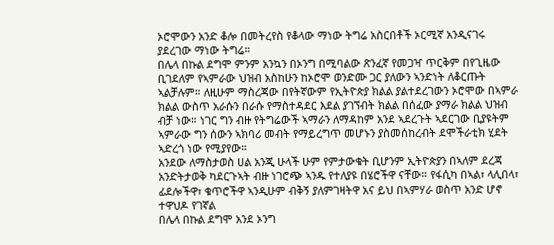ኦሮሞውን አንድ ቆሎ በመትረየስ የቆላው ማነው ትግሬ አስርበቶች ኦርሚኛ አንዲናገሩ ያደረገው ማነው ትግሬ።
በሌላ በኩል ደግሞ ምንም አንኳን በኦንግ በሚባልው ጽንፈኛ የመጋዣ ጥርቅም በየጊዜው ቢገደለም የኣምራው ህዝብ አስከሁን ከኦሮሞ ወንድሙ ጋር ያለውን ኣንድነት ለቆርጡት ኣልቻሉም። ለዚሁም ማስረጃው በየትኛውም የኢትዮጵያ ክልል ያልተደረገውን ኦሮሞው በኣምራ ክልል ውስጥ አራሱን በራሱ የማስተዳደር እደል ያገኘብት ክልል በሰፈው ያማራ ክልል ህዝብ ብቻ ነው። ነገር ግን ብዙ የትግሬውች ኣማራን ለማዳከም አንደ ኣደረጉት ኣደርገው ቢያዩትም ኣምራው ግን ሰውን ኣክባሪ መብት የማይረግጥ መሆኑን ያስመሰከረብት ደሞችራቲክ ሂደት ኣድረጎ ነው የሚያየው።
አንደው ለማስታወስ ሀል አንጂ ሁላች ሁም የምታውቁት ቢሆንም ኢትዮጵያን በኣለም ደረጃ አንድትታወቅ ካደርጉኣት ብዙ ነገሮጭ ኣንዱ የተለያዩ በሄሮችዋ ናቸው። የፋሲካ በኣል፣ ላሊበላ፣ ፊደሎችዋ፣ ቁጥሮችዋ ኣንዲሁም ብቅኝ ያለምገዛትዋ አና ይህ በኣምሃራ ወስጥ አንድ ሆኖ ተዋህዶ የገኛል
በሌላ በኩል ደግሞ አንደ ኦንግ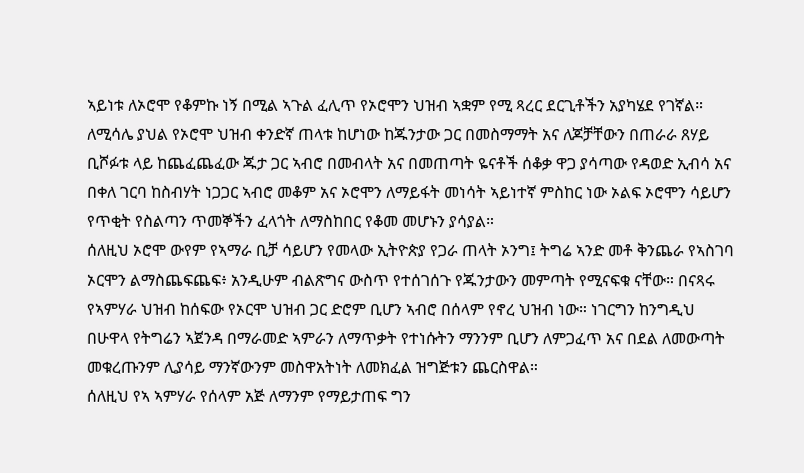ኣይነቱ ለኦሮሞ የቆምኩ ነኝ በሚል ኣጉል ፈሊጥ የኦሮሞን ህዝብ ኣቋም የሚ ጻረር ደርጊቶችን አያካሄደ የገኛል። ለሚሳሌ ያህል የኦሮሞ ህዝብ ቀንድኛ ጠላቱ ከሆነው ከጁንታው ጋር በመስማማት አና ለጆቻቸውን በጠራራ ጸሃይ ቢሾፉቱ ላይ ከጨፈጨፈው ጁታ ጋር ኣብሮ በመብላት አና በመጠጣት ዬናቶች ሰቆቃ ዋጋ ያሳጣው የዳወድ ኢብሳ አና በቀለ ገርባ ከስብሃት ነጋጋር ኣብሮ መቆም አና ኦሮሞን ለማይፋት መነሳት ኣይነተኛ ምስከር ነው ኦልፍ ኦሮሞን ሳይሆን የጥቂት የስልጣን ጥመኞችን ፈላጎት ለማስከበር የቆመ መሆኑን ያሳያል።
ሰለዚህ ኦሮሞ ውየም የኣማራ ቢቻ ሳይሆን የመላው ኢትዮጵያ የጋራ ጠላት ኦንግ፤ ትግሬ ኣንድ መቶ ቅንጨራ የኣስገባ ኦርሞን ልማስጨፍጨፍ፥ አንዲሁም ብልጽግና ውስጥ የተሰገሰጉ የጁንታውን መምጣት የሚናፍቁ ናቸው። በናጻሩ የኣምሃራ ህዝብ ከሰፍው የኦርሞ ህዝብ ጋር ድሮም ቢሆን ኣብሮ በሰላም የኖረ ህዝብ ነው። ነገርግን ከንግዲህ በሁዋላ የትግሬን ኣጀንዳ በማራመድ ኣምራን ለማጥቃት የተነሱትን ማንንም ቢሆን ለምጋፈጥ አና በደል ለመውጣት መቁረጡንም ሊያሳይ ማንኛውንም መስዋአትነት ለመክፈል ዝግጅቱን ጨርስዋል።
ሰለዚህ የኣ ኣምሃራ የሰላም አጅ ለማንም የማይታጠፍ ግን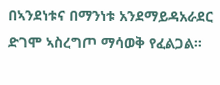በኣንደነቱና በማንነቱ አንደማይዳአራደር ድገሞ ኣስረግጦ ማሳወቅ የፈልጋል።